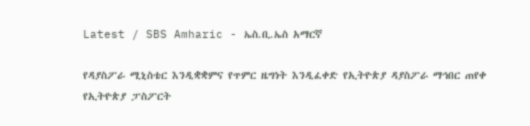Latest / SBS Amharic - ኤስ.ቢ.ኤስ አማርኛ

የዳያስፖራ ሚኒስቴር እንዲቋቋምና የጥምር ዜግነት እንዲፈቀድ የኢትዮጵያ ዳያስፖራ ማኅበር ጠየቀ
የኢትዮጵያ ፓስፖርት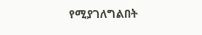የሚያገለግልበት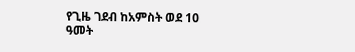የጊዜ ገደብ ከአምስት ወደ 10 ዓመት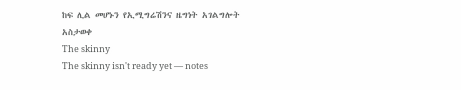ከፍ ሊል መሆኑን የኢሚግሬሽንና ዜግነት አገልግሎት አስታወቀ
The skinny
The skinny isn't ready yet — notes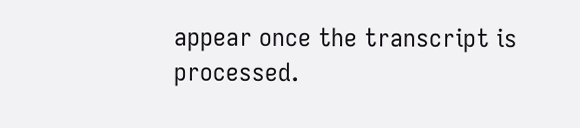appear once the transcript is processed.